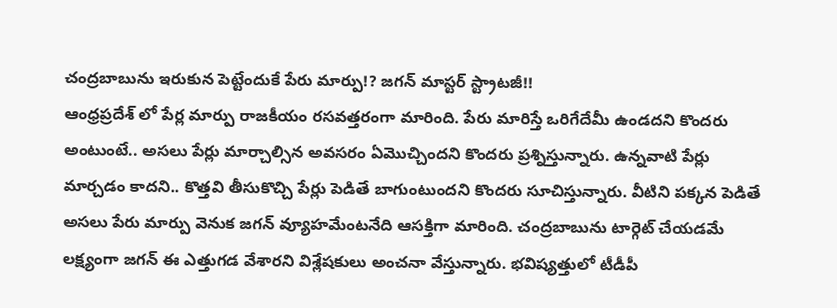చంద్రబాబును ఇరుకున పెట్టేందుకే పేరు మార్పు!? జగన్ మాస్టర్ స్ట్రాటజీ!!
ఆంధ్రప్రదేశ్ లో పేర్ల మార్పు రాజకీయం రసవత్తరంగా మారింది. పేరు మారిస్తే ఒరిగేదేమీ ఉండదని కొందరు అంటుంటే.. అసలు పేర్లు మార్చాల్సిన అవసరం ఏమొచ్చిందని కొందరు ప్రశ్నిస్తున్నారు. ఉన్నవాటి పేర్లు మార్చడం కాదని.. కొత్తవి తీసుకొచ్చి పేర్లు పెడితే బాగుంటుందని కొందరు సూచిస్తున్నారు. వీటిని పక్కన పెడితే అసలు పేరు మార్పు వెనుక జగన్ వ్యూహమేంటనేది ఆసక్తిగా మారింది. చంద్రబాబును టార్గెట్ చేయడమే లక్ష్యంగా జగన్ ఈ ఎత్తుగడ వేశారని విశ్లేషకులు అంచనా వేస్తున్నారు. భవిష్యత్తులో టీడీపీ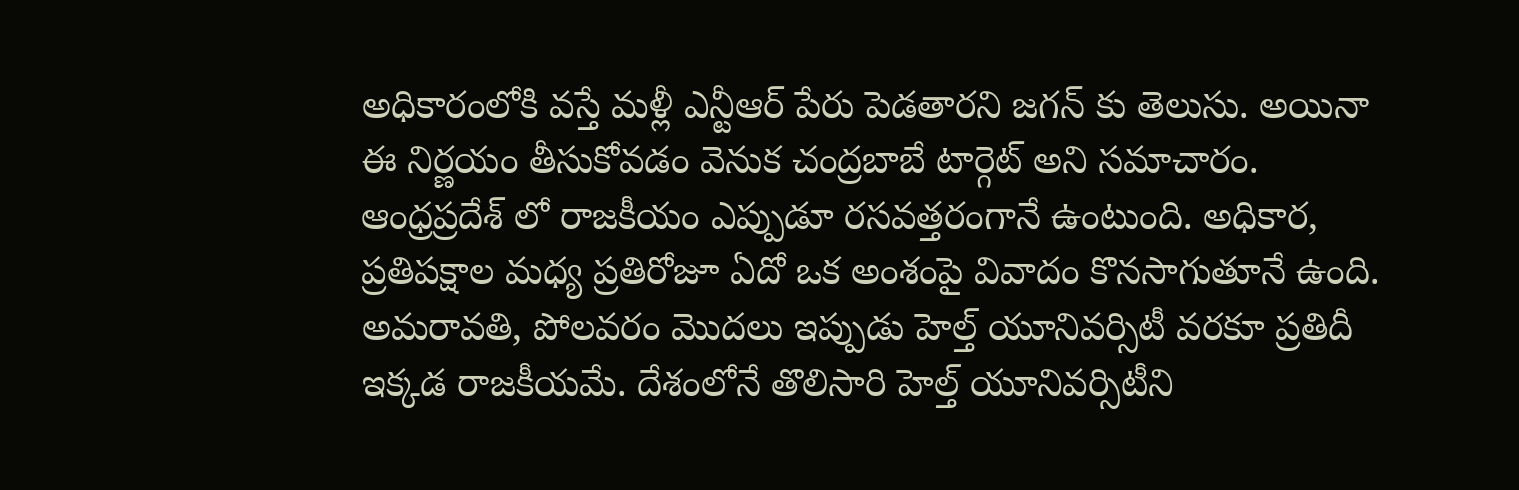అధికారంలోకి వస్తే మళ్లీ ఎన్టీఆర్ పేరు పెడతారని జగన్ కు తెలుసు. అయినా ఈ నిర్ణయం తీసుకోవడం వెనుక చంద్రబాబే టార్గెట్ అని సమాచారం.
ఆంధ్రప్రదేశ్ లో రాజకీయం ఎప్పుడూ రసవత్తరంగానే ఉంటుంది. అధికార, ప్రతిపక్షాల మధ్య ప్రతిరోజూ ఏదో ఒక అంశంపై వివాదం కొనసాగుతూనే ఉంది. అమరావతి, పోలవరం మొదలు ఇప్పుడు హెల్త్ యూనివర్సిటీ వరకూ ప్రతిదీ ఇక్కడ రాజకీయమే. దేశంలోనే తొలిసారి హెల్త్ యూనివర్సిటీని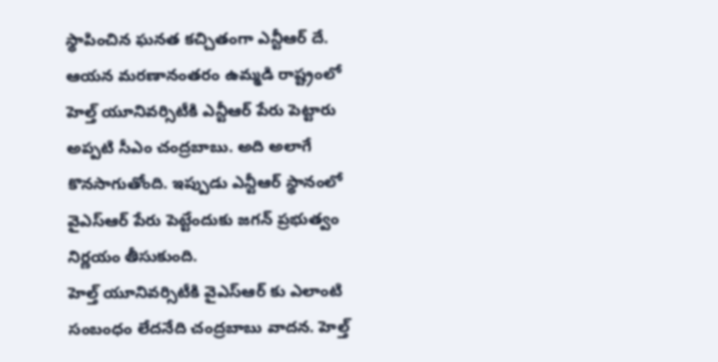స్థాపించిన ఘనత కచ్చితంగా ఎన్టీఆర్ దే. ఆయన మరణానంతరం ఉమ్మడి రాష్ట్రంలో హెల్త్ యూనివర్సిటీకి ఎన్టీఆర్ పేరు పెట్టారు అప్పటి సీఎం చంద్రబాబు. అది అలాగే కొనసాగుతోంది. ఇప్పుడు ఎన్టీఆర్ స్థానంలో వైఎస్ఆర్ పేరు పెట్టేందుకు జగన్ ప్రభుత్వం నిర్ణయం తీసుకుంది.
హెల్త్ యూనివర్సిటీకి వైఎస్ఆర్ కు ఎలాంటి సంబంధం లేదనేది చంద్రబాబు వాదన. హెల్త్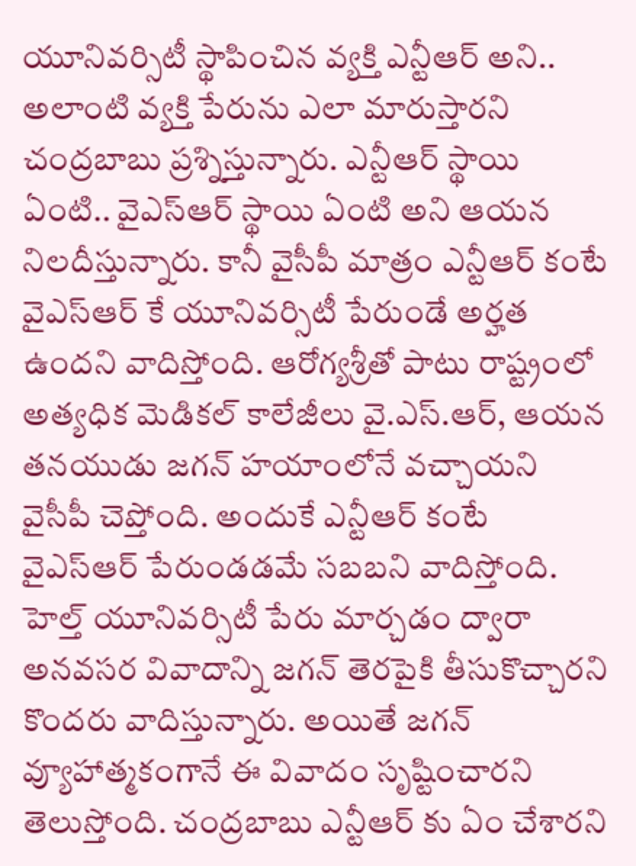యూనివర్సిటీ స్థాపించిన వ్యక్తి ఎన్టీఆర్ అని.. అలాంటి వ్యక్తి పేరును ఎలా మారుస్తారని చంద్రబాబు ప్రశ్నిస్తున్నారు. ఎన్టీఆర్ స్థాయి ఏంటి.. వైఎస్ఆర్ స్థాయి ఏంటి అని ఆయన నిలదీస్తున్నారు. కానీ వైసీపీ మాత్రం ఎన్టీఆర్ కంటే వైఎస్ఆర్ కే యూనివర్సిటీ పేరుండే అర్హత ఉందని వాదిస్తోంది. ఆరోగ్యశ్రీతో పాటు రాష్ట్రంలో అత్యధిక మెడికల్ కాలేజీలు వై.ఎస్.ఆర్, ఆయన తనయుడు జగన్ హయాంలోనే వచ్చాయని వైసీపీ చెప్తోంది. అందుకే ఎన్టీఆర్ కంటే వైఎస్ఆర్ పేరుండడమే సబబని వాదిస్తోంది.
హెల్త్ యూనివర్సిటీ పేరు మార్చడం ద్వారా అనవసర వివాదాన్ని జగన్ తెరపైకి తీసుకొచ్చారని కొందరు వాదిస్తున్నారు. అయితే జగన్ వ్యూహాత్మకంగానే ఈ వివాదం సృష్టించారని తెలుస్తోంది. చంద్రబాబు ఎన్టీఆర్ కు ఏం చేశారని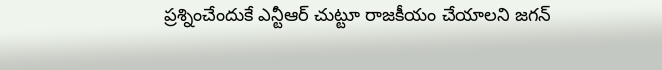ప్రశ్నించేందుకే ఎన్టీఆర్ చుట్టూ రాజకీయం చేయాలని జగన్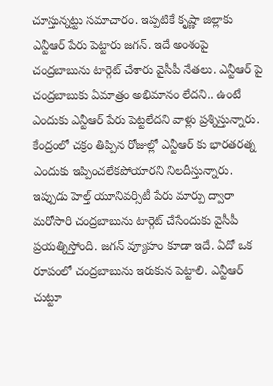చూస్తున్నట్టు సమాచారం. ఇప్పటికే కృష్ణా జిల్లాకు ఎన్టీఆర్ పేరు పెట్టారు జగన్. ఇదే అంశంపై చంద్రబాబును టార్గెట్ చేశారు వైసీపీ నేతలు. ఎన్టీఆర్ పై చంద్రబాబుకు ఏమాత్రం అభిమానం లేదని.. ఉంటే ఎందుకు ఎన్టీఆర్ పేరు పెట్టలేదని వాళ్లు ప్రశ్నిస్తున్నారు. కేంద్రంలో చక్రం తిప్పిన రోజుల్లో ఎన్టీఆర్ కు భారతరత్న ఎందుకు ఇప్పించలేకపోయారని నిలదీస్తున్నారు. ఇప్పుడు హెల్త్ యూనివర్సిటీ పేరు మార్పు ద్వారా మరోసారి చంద్రబాబును టార్గెట్ చేసేందుకు వైసీపీ ప్రయత్నిస్తోంది. జగన్ వ్యూహం కూడా ఇదే. ఏదో ఒక రూపంలో చంద్రబాబును ఇరుకున పెట్టాలి. ఎన్టీఆర్ చుట్టూ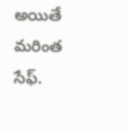అయితే మరింత సేఫ్.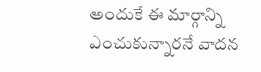అందుకే ఈ మార్గాన్ని ఎంచుకున్నారనే వాదన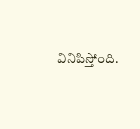వినిపిస్తోంది.